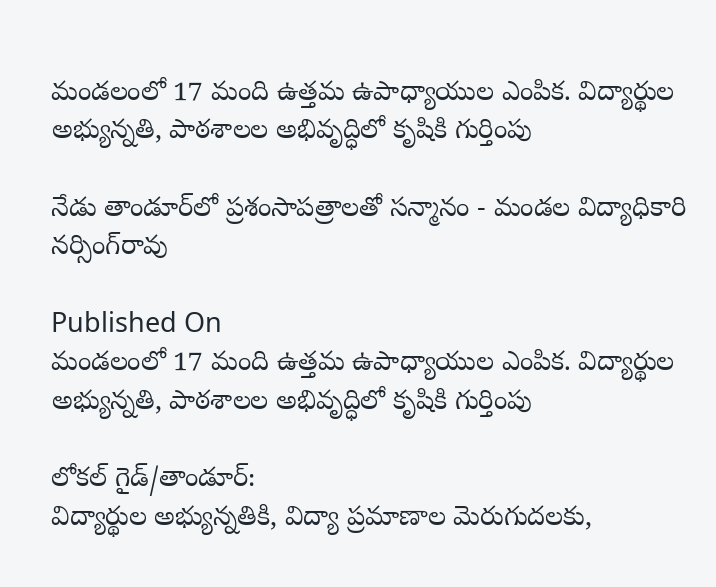మండలంలో 17 మంది ఉత్తమ ఉపాధ్యాయుల ఎంపిక. విద్యార్థుల అభ్యున్నతి, పాఠశాలల అభివృద్ధిలో కృషికి గుర్తింపు

నేడు తాండూర్‌లో ప్రశంసాపత్రాలతో సన్మానం - మండల విద్యాధికారి నర్సింగ్‌రావు

Published On
మండలంలో 17 మంది ఉత్తమ ఉపాధ్యాయుల ఎంపిక. విద్యార్థుల అభ్యున్నతి, పాఠశాలల అభివృద్ధిలో కృషికి గుర్తింపు

లోకల్ గైడ్/తాండూర్:
విద్యార్థుల అభ్యున్నతికి, విద్యా ప్రమాణాల మెరుగుదలకు,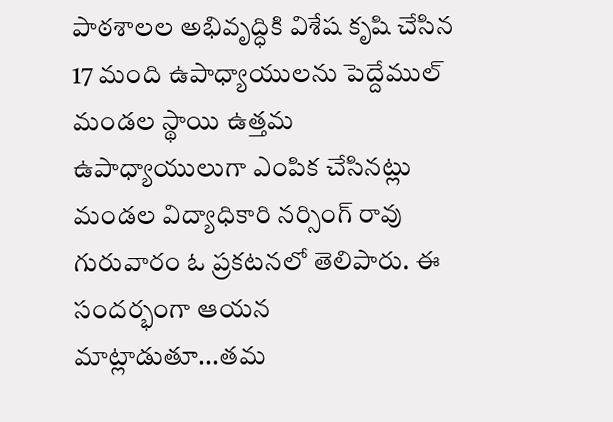పాఠశాలల అభివృద్ధికి విశేష కృషి చేసిన 17 మంది ఉపాధ్యాయులను పెద్దేముల్ మండల స్థాయి ఉత్తమ ఉపాధ్యాయులుగా ఎంపిక చేసినట్లు మండల విద్యాధికారి నర్సింగ్ రావు గురువారం ఓ ప్రకటనలో తెలిపారు. ఈ  సందర్భంగా ఆయన మాట్లాడుతూ...తమ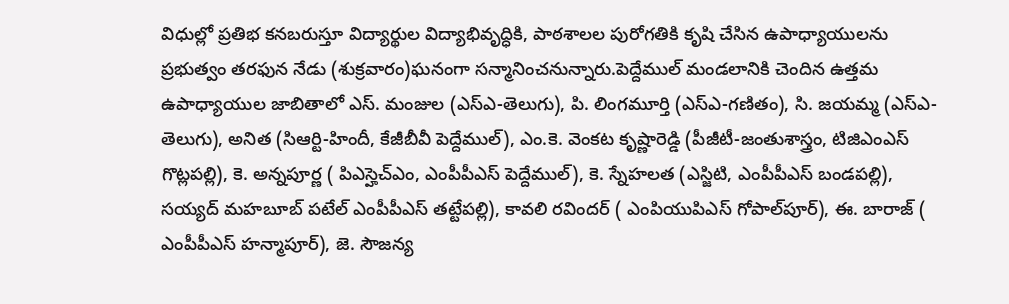విధుల్లో ప్రతిభ కనబరుస్తూ విద్యార్థుల విద్యాభివృద్ధికి, పాఠశాలల పురోగతికి కృషి చేసిన ఉపాధ్యాయులను ప్రభుత్వం తరఫున నేడు (శుక్రవారం)ఘనంగా సన్మానించనున్నారు.పెద్దేముల్ మండలానికి చెందిన ఉత్తమ ఉపాధ్యాయుల జాబితాలో ఎస్. మంజుల (ఎస్ఎ-తెలుగు), పి. లింగమూర్తి (ఎస్ఎ-గణితం), సి. జయమ్మ (ఎస్ఎ-తెలుగు), అనిత (సిఆర్టి-హిందీ, కేజీబీవీ పెద్దేముల్), ఎం.కె. వెంకట కృష్ణారెడ్డి (పీజీటీ-జంతుశాస్త్రం, టిజిఎంఎస్ గొట్లపల్లి), కె. అన్నపూర్ణ ( పిఎస్హెచ్ఎం, ఎంపీపీఎస్ పెద్దేముల్), కె. స్నేహలత (ఎస్జిటి, ఎంపీపీఎస్ బండపల్లి), సయ్యద్ మహబూబ్ పటేల్ ఎంపీపీఎస్ తట్టేపల్లి), కావలి రవిందర్ ( ఎంపియుపిఎస్ గోపాల్‌పూర్), ఈ. బారాజ్ ( ఎంపీపీఎస్ హన్మాపూర్), జె. సౌజన్య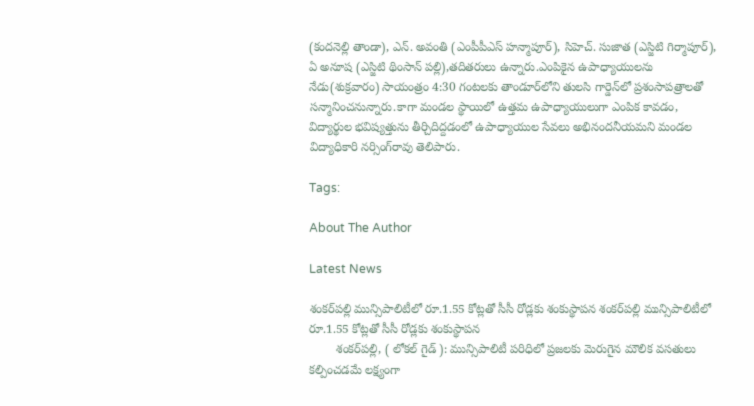(కందనెల్లి తాండా), ఎన్. అవంతి (ఎంపీపీఎస్ హన్మాపూర్), సిహెచ్. సుజాత (ఎస్జిటి గిర్మాపూర్), ఏ అనూష (ఎస్జిటి థింసాన్ పల్లి),తదితరులు ఉన్నారు.ఎంపికైన ఉపాధ్యాయులను నేడు(శుక్రవారం) సాయంత్రం 4:30 గంటలకు తాండూర్‌లోని తులసి గార్డెన్‌లో ప్రశంసాపత్రాలతో సన్మానించనున్నారు.కాగా మండల స్థాయిలో ఉత్తమ ఉపాధ్యాయులుగా ఎంపిక కావడం, విద్యార్థుల భవిష్యత్తును తీర్చిదిద్దడంలో ఉపాధ్యాయుల సేవలు అభినందనీయమని మండల విద్యాధికారి నర్సింగ్‌రావు తెలిపారు.

Tags:

About The Author

Latest News

శంకర్‌పల్లి మున్సిపాలిటీలో రూ.1.55 కోట్లతో సీసీ రోడ్లకు శంకుస్థాపన శంకర్‌పల్లి మున్సిపాలిటీలో రూ.1.55 కోట్లతో సీసీ రోడ్లకు శంకుస్థాపన
        శంకర్‌పల్లి, ( లోకల్ గైడ్ ): మున్సిపాలిటీ పరిధిలో ప్రజలకు మెరుగైన మౌలిక వసతులు కల్పించడమే లక్ష్యంగా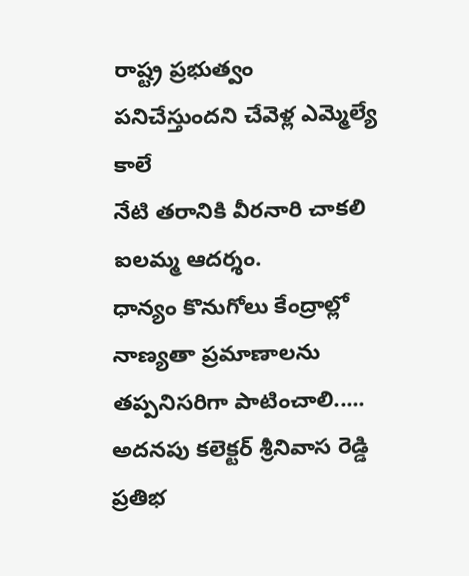రాష్ట్ర ప్రభుత్వం పనిచేస్తుందని చేవెళ్ల ఎమ్మెల్యే కాలే
నేటి తరానికి వీరనారి చాకలి ఐలమ్మ ఆదర్శం.
ధాన్యం కొనుగోలు కేంద్రాల్లో నాణ్యతా ప్రమాణాలను తప్పనిసరిగా పాటించాలి..... అదనపు కలెక్టర్ శ్రీనివాస రెడ్డి
ప్రతిభ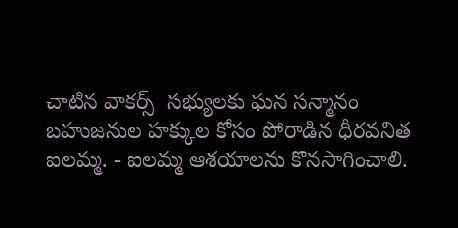చాటిన వాకర్స్  సభ్యులకు ఘన సన్మానం
బహుజనుల హక్కుల కోసం పోరాడిన ధీరవనిత ఐలమ్మ. - ఐలమ్మ ఆశయాలను కొనసాగించాలి.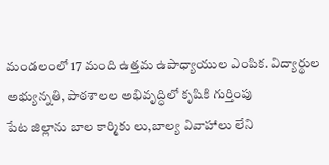మండలంలో 17 మంది ఉత్తమ ఉపాధ్యాయుల ఎంపిక. విద్యార్థుల అభ్యున్నతి, పాఠశాలల అభివృద్ధిలో కృషికి గుర్తింపు
పేట జిల్లాను బాల కార్మికు లు,బాల్య వివాహాలు లేని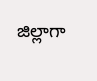జిల్లాగా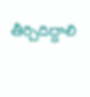తీర్చిదిద్దాలి